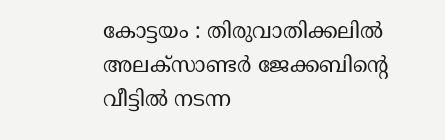കോട്ടയം : തിരുവാതിക്കലിൽ അലക്സാണ്ടർ ജേക്കബിന്റെ വീട്ടിൽ നടന്ന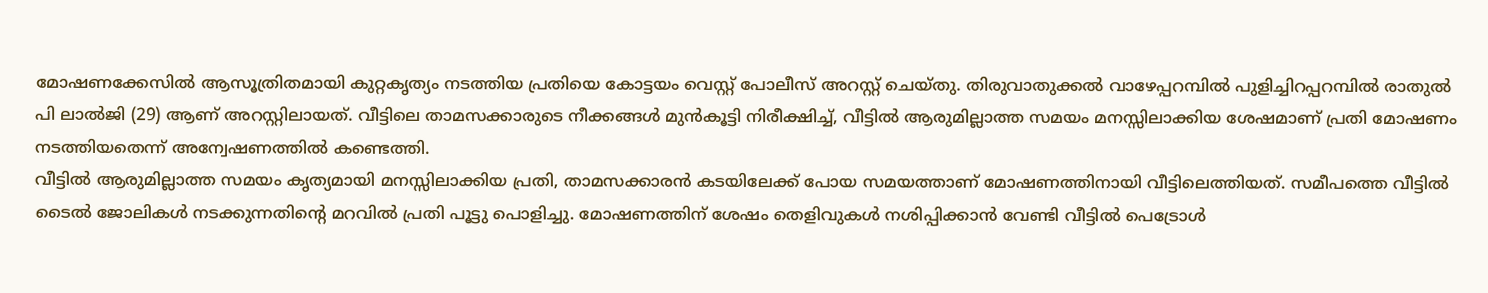മോഷണക്കേസിൽ ആസൂത്രിതമായി കുറ്റകൃത്യം നടത്തിയ പ്രതിയെ കോട്ടയം വെസ്റ്റ് പോലീസ് അറസ്റ്റ് ചെയ്തു. തിരുവാതുക്കൽ വാഴേപ്പറമ്പിൽ പുളിച്ചിറപ്പറമ്പിൽ രാതുൽ പി ലാൽജി (29) ആണ് അറസ്റ്റിലായത്. വീട്ടിലെ താമസക്കാരുടെ നീക്കങ്ങൾ മുൻകൂട്ടി നിരീക്ഷിച്ച്, വീട്ടിൽ ആരുമില്ലാത്ത സമയം മനസ്സിലാക്കിയ ശേഷമാണ് പ്രതി മോഷണം നടത്തിയതെന്ന് അന്വേഷണത്തിൽ കണ്ടെത്തി.
വീട്ടിൽ ആരുമില്ലാത്ത സമയം കൃത്യമായി മനസ്സിലാക്കിയ പ്രതി, താമസക്കാരൻ കടയിലേക്ക് പോയ സമയത്താണ് മോഷണത്തിനായി വീട്ടിലെത്തിയത്. സമീപത്തെ വീട്ടിൽ ടൈൽ ജോലികൾ നടക്കുന്നതിന്റെ മറവിൽ പ്രതി പൂട്ടു പൊളിച്ചു. മോഷണത്തിന് ശേഷം തെളിവുകൾ നശിപ്പിക്കാൻ വേണ്ടി വീട്ടിൽ പെട്രോൾ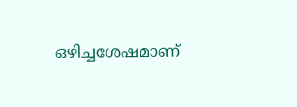ഒഴിച്ചശേഷമാണ്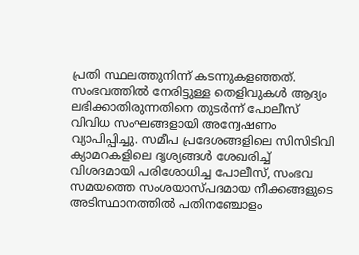പ്രതി സ്ഥലത്തുനിന്ന് കടന്നുകളഞ്ഞത്.
സംഭവത്തിൽ നേരിട്ടുള്ള തെളിവുകൾ ആദ്യം ലഭിക്കാതിരുന്നതിനെ തുടർന്ന് പോലീസ് വിവിധ സംഘങ്ങളായി അന്വേഷണം വ്യാപിപ്പിച്ചു. സമീപ പ്രദേശങ്ങളിലെ സിസിടിവി ക്യാമറകളിലെ ദൃശ്യങ്ങൾ ശേഖരിച്ച് വിശദമായി പരിശോധിച്ച പോലീസ്, സംഭവ സമയത്തെ സംശയാസ്പദമായ നീക്കങ്ങളുടെ അടിസ്ഥാനത്തിൽ പതിനഞ്ചോളം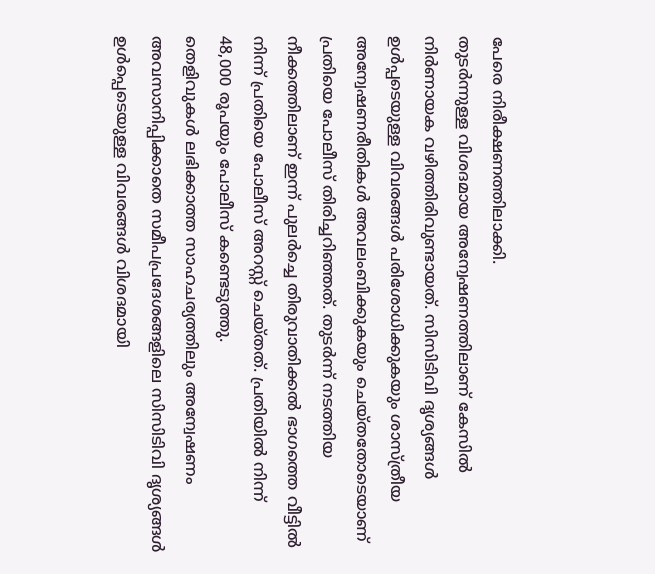പേരെ നിരീക്ഷണത്തിലാക്കി.
തുടർന്നുള്ള വിശദമായ അന്വേഷണത്തിലാണ് കേസിൽ നിർണായക വഴിത്തിരിവുണ്ടായത്. സിസിടിവി ദൃശ്യങ്ങൾ ഉൾപ്പടെയുള്ള വിവരങ്ങൾ പരിശോധിക്കുകയും ശാസ്ത്രീയ അന്വേഷണരീതികൾ അവലംബിക്കുകയും ചെയ്തതോടെയാണ് പ്രതിയെ പോലീസ് തിരിച്ചറിഞ്ഞത്. തുടർന്ന് നടത്തിയ നീക്കത്തിലാണ് ഇന്ന് പുലർച്ചെ തിരുവാതിക്കൽ ഭാഗത്തെ വീട്ടിൽ നിന്ന് പ്രതിയെ പോലീസ് അറസ്റ്റ് ചെയ്തത്. പ്രതിയിൽ നിന്ന് 48,000 രൂപയും പോലീസ് കണ്ടെടുത്തു.
തെളിവുകൾ ലഭിക്കാത്ത സാഹചര്യത്തിലും അന്വേഷണം അവസാനിപ്പിക്കാതെ സമീപപ്രദേശങ്ങളിലെ സിസിടിവി ദൃശ്യങ്ങൾ ഉൾപ്പെടെയുള്ള വിവരങ്ങൾ വിശദമായി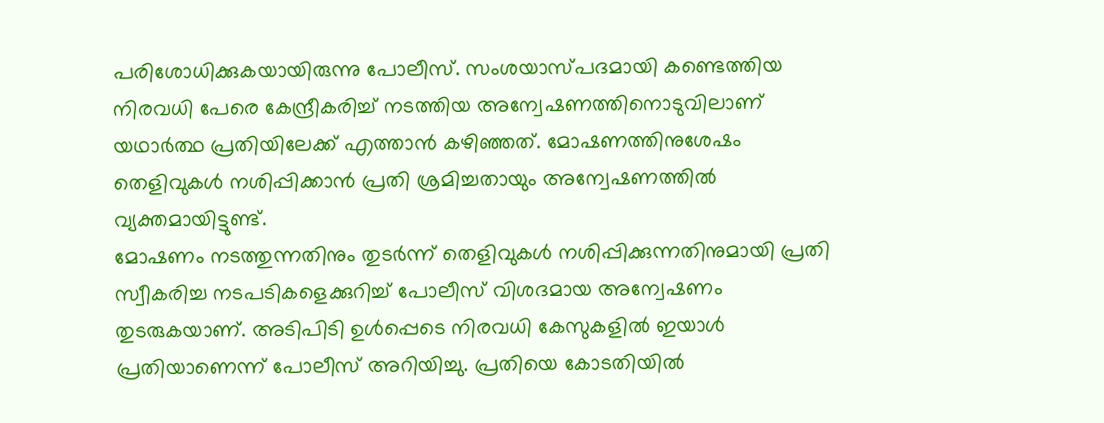പരിശോധിക്കുകയായിരുന്നു പോലീസ്. സംശയാസ്പദമായി കണ്ടെത്തിയ നിരവധി പേരെ കേന്ദ്രീകരിച്ച് നടത്തിയ അന്വേഷണത്തിനൊടുവിലാണ് യഥാർത്ഥ പ്രതിയിലേക്ക് എത്താൻ കഴിഞ്ഞത്. മോഷണത്തിനുശേഷം തെളിവുകൾ നശിപ്പിക്കാൻ പ്രതി ശ്രമിച്ചതായും അന്വേഷണത്തിൽ വ്യക്തമായിട്ടുണ്ട്.
മോഷണം നടത്തുന്നതിനും തുടർന്ന് തെളിവുകൾ നശിപ്പിക്കുന്നതിനുമായി പ്രതി സ്വീകരിച്ച നടപടികളെക്കുറിച്ച് പോലീസ് വിശദമായ അന്വേഷണം തുടരുകയാണ്. അടിപിടി ഉൾപ്പെടെ നിരവധി കേസുകളിൽ ഇയാൾ പ്രതിയാണെന്ന് പോലീസ് അറിയിച്ചു. പ്രതിയെ കോടതിയിൽ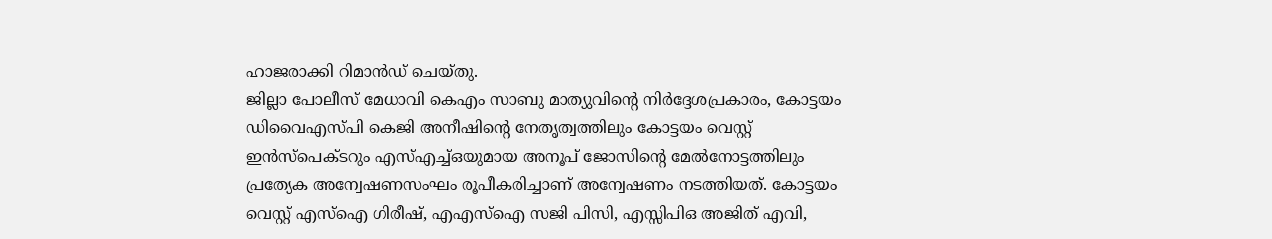ഹാജരാക്കി റിമാൻഡ് ചെയ്തു.
ജില്ലാ പോലീസ് മേധാവി കെഎം സാബു മാത്യുവിന്റെ നിർദ്ദേശപ്രകാരം, കോട്ടയം ഡിവൈഎസ്പി കെജി അനീഷിന്റെ നേതൃത്വത്തിലും കോട്ടയം വെസ്റ്റ് ഇൻസ്പെക്ടറും എസ്എച്ച്ഒയുമായ അനൂപ് ജോസിന്റെ മേൽനോട്ടത്തിലും പ്രത്യേക അന്വേഷണസംഘം രൂപീകരിച്ചാണ് അന്വേഷണം നടത്തിയത്. കോട്ടയം വെസ്റ്റ് എസ്ഐ ഗിരീഷ്, എഎസ്ഐ സജി പിസി, എസ്സിപിഒ അജിത് എവി,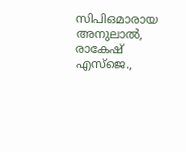സിപിഒമാരായ അനുലാൽ, രാകേഷ് എസ്ജെ.,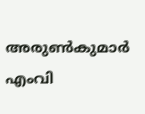അരുൺകുമാർ എംവി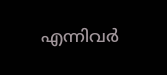എന്നിവർ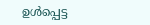ഉൾപ്പെട്ട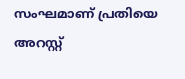സംഘമാണ് പ്രതിയെ അറസ്റ്റ്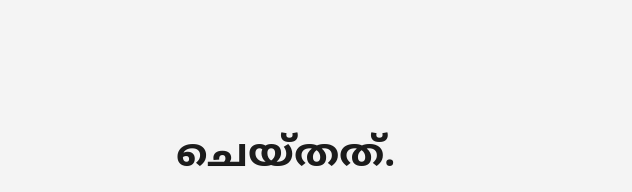ചെയ്തത്.